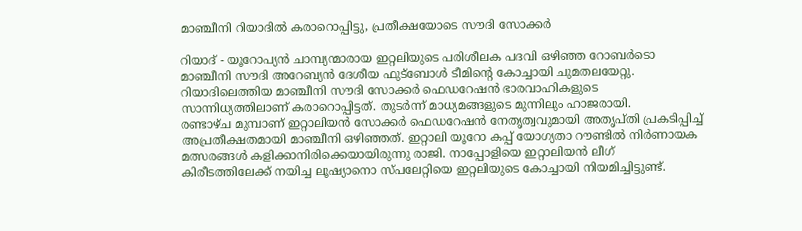മാഞ്ചീനി റിയാദില്‍ കരാറൊപ്പിട്ടു, പ്രതീക്ഷയോടെ സൗദി സോക്കര്‍

റിയാദ് - യൂറോപ്യന്‍ ചാമ്പ്യന്മാരായ ഇറ്റലിയുടെ പരിശീലക പദവി ഒഴിഞ്ഞ റോബര്‍ടൊ മാഞ്ചീനി സൗദി അറേബ്യന്‍ ദേശീയ ഫുട്‌ബോള്‍ ടീമിന്റെ കോച്ചായി ചുമതലയേറ്റു. റിയാദിലെത്തിയ മാഞ്ചീനി സൗദി സോക്കര്‍ ഫെഡറേഷന്‍ ഭാരവാഹികളുടെ സാന്നിധ്യത്തിലാണ് കരാറൊപ്പിട്ടത്. തുടര്‍ന്ന് മാധ്യമങ്ങളുടെ മുന്നിലും ഹാജരായി.
രണ്ടാഴ്ച മുമ്പാണ് ഇറ്റാലിയന്‍ സോക്കര്‍ ഫെഡറേഷന്‍ നേതൃത്വവുമായി അതൃപ്തി പ്രകടിപ്പിച്ച് അപ്രതീക്ഷതമായി മാഞ്ചീനി ഒഴിഞ്ഞത്. ഇറ്റാലി യൂറോ കപ്പ് യോഗ്യതാ റൗണ്ടില്‍ നിര്‍ണായക മത്സരങ്ങള്‍ കളിക്കാനിരിക്കെയായിരുന്നു രാജി. നാപ്പോളിയെ ഇറ്റാലിയന്‍ ലീഗ് കിരീടത്തിലേക്ക് നയിച്ച ലൂഷ്യാനൊ സ്പലേറ്റിയെ ഇറ്റലിയുടെ കോച്ചായി നിയമിച്ചിട്ടുണ്ട്.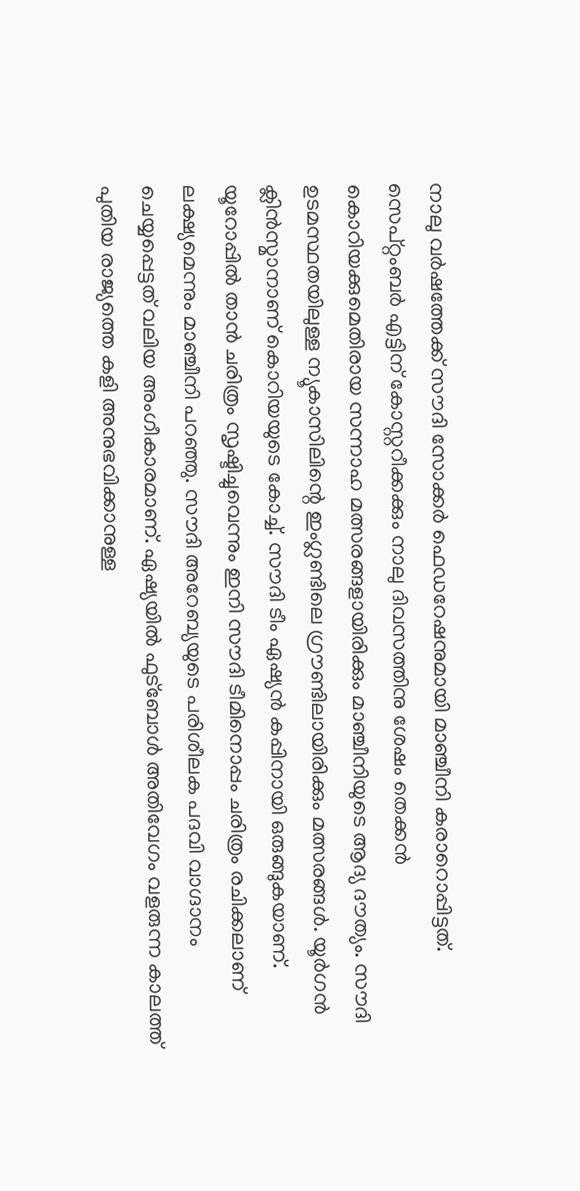നാലു വര്‍ഷത്തേക്ക് സൗദി സോക്കര്‍ ഫെഡറേഷനുമായി മാഞ്ചീനി കരാറൊപ്പിട്ടത്. സെപ്റ്റംബര്‍ എട്ടിന് കോസ്റ്ററീക്കക്കും നാലു ദിവസത്തിനു ശേഷം തെക്കന്‍ കൊറിയക്കുമെതിരായ സന്നാഹ മത്സരങ്ങളായിരിക്കും മാഞ്ചീനിയുടെ ആദ്യ ദൗത്യം. സൗദി ഉടമസ്ഥതയിലുള്ള ന്യൂകാസിലിന്റെ ഇംഗ്ലണ്ടിലെ ഗ്രൗണ്ടിലായിരിക്കും മത്സരങ്ങള്‍. യൂര്‍ഗന്‍ ക്ലിന്‍സ്മാനാണ് കൊറിയയുടെ കോച്ച്. സൗദി ടീം ഏഷ്യന്‍ കപ്പിനായി ഒരുങ്ങുകയാണ്.
യൂറോപ്പില്‍ താന്‍ ചരിത്രം സൃഷ്ടിച്ചുവെന്നും ഇനി സൗദി ടീമിനൊപ്പം ചരിത്രം രചിക്കലാണ് ലക്ഷ്യമെന്നും മാഞ്ചീനി പറഞ്ഞു. സൗദി അറേബ്യയുടെ പരിശീലക പദവി വാഗ്ദാനം ചെയ്യപ്പെട്ടത് വലിയ അംഗീകാരമാണ്. ഏഷ്യയില്‍ ഫുട്‌ബോള്‍ അതിവേഗം വളരുന്ന കാലത്ത് പുതിയ രാജ്യത്തെ കളി അനുഭവിക്കാനുള്ള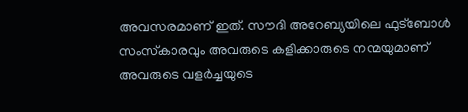അവസരമാണ് ഇത്. സൗദി അറേബ്യയിലെ ഫുട്‌ബോള്‍ സംസ്‌കാരവും അവരുടെ കളിക്കാരുടെ നന്മയുമാണ് അവരുടെ വളര്‍ച്ചയുടെ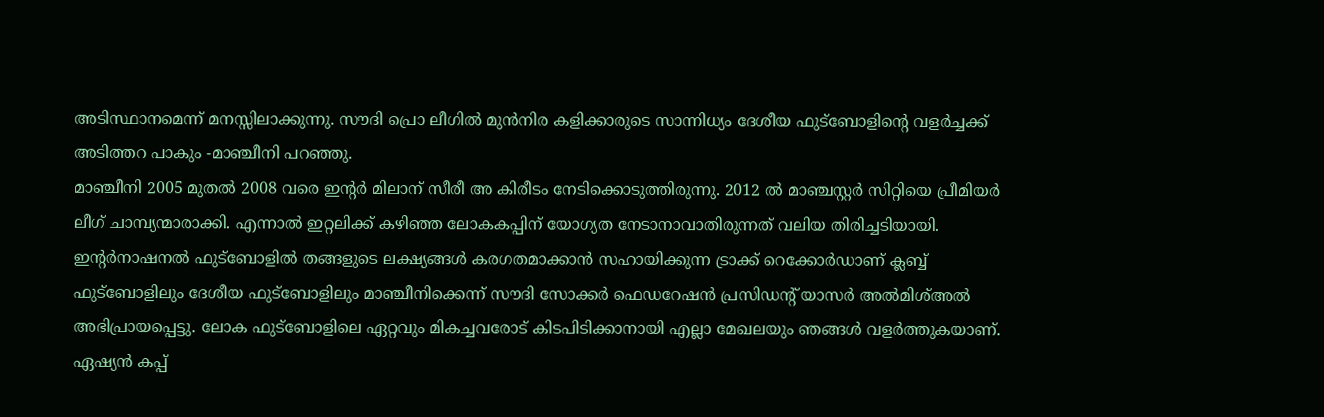അടിസ്ഥാനമെന്ന് മനസ്സിലാക്കുന്നു. സൗദി പ്രൊ ലീഗില്‍ മുന്‍നിര കളിക്കാരുടെ സാന്നിധ്യം ദേശീയ ഫുട്‌ബോളിന്റെ വളര്‍ച്ചക്ക് അടിത്തറ പാകും -മാഞ്ചീനി പറഞ്ഞു.
മാഞ്ചീനി 2005 മുതല്‍ 2008 വരെ ഇന്റര്‍ മിലാന് സീരീ അ കിരീടം നേടിക്കൊടുത്തിരുന്നു. 2012 ല്‍ മാഞ്ചസ്റ്റര്‍ സിറ്റിയെ പ്രീമിയര്‍ ലീഗ് ചാമ്പ്യന്മാരാക്കി. എന്നാല്‍ ഇറ്റലിക്ക് കഴിഞ്ഞ ലോകകപ്പിന് യോഗ്യത നേടാനാവാതിരുന്നത് വലിയ തിരിച്ചടിയായി.
ഇന്റര്‍നാഷനല്‍ ഫുട്‌ബോളില്‍ തങ്ങളുടെ ലക്ഷ്യങ്ങള്‍ കരഗതമാക്കാന്‍ സഹായിക്കുന്ന ട്രാക്ക് റെക്കോര്‍ഡാണ് ക്ലബ്ബ് ഫുട്‌ബോളിലും ദേശീയ ഫുട്‌ബോളിലും മാഞ്ചീനിക്കെന്ന് സൗദി സോക്കര്‍ ഫെഡറേഷന്‍ പ്രസിഡന്റ് യാസര്‍ അല്‍മിശ്അല്‍ അഭിപ്രായപ്പെട്ടു. ലോക ഫുട്‌ബോളിലെ ഏറ്റവും മികച്ചവരോട് കിടപിടിക്കാനായി എല്ലാ മേഖലയും ഞങ്ങള്‍ വളര്‍ത്തുകയാണ്. ഏഷ്യന്‍ കപ്പ്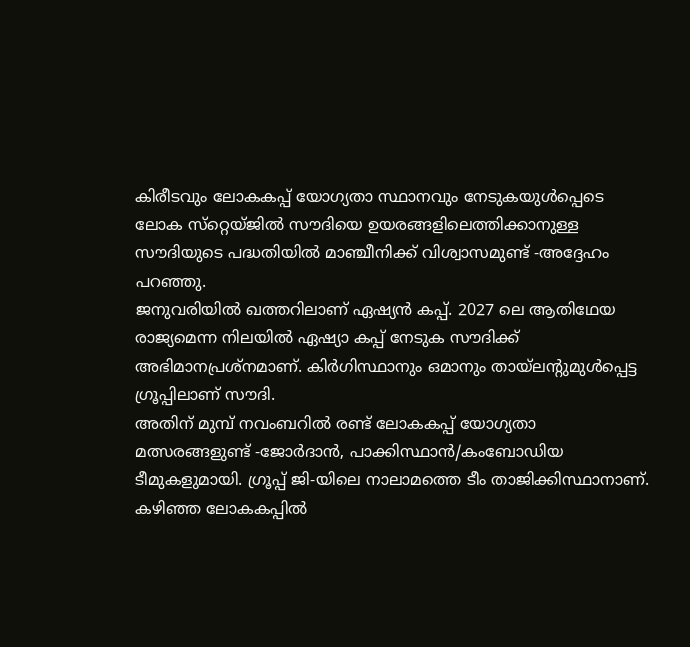കിരീടവും ലോകകപ്പ് യോഗ്യതാ സ്ഥാനവും നേടുകയുള്‍പ്പെടെ ലോക സ്‌റ്റെയ്ജില്‍ സൗദിയെ ഉയരങ്ങളിലെത്തിക്കാനുള്ള സൗദിയുടെ പദ്ധതിയില്‍ മാഞ്ചീനിക്ക് വിശ്വാസമുണ്ട് -അദ്ദേഹം പറഞ്ഞു.
ജനുവരിയില്‍ ഖത്തറിലാണ് ഏഷ്യന്‍ കപ്പ്. 2027 ലെ ആതിഥേയ രാജ്യമെന്ന നിലയില്‍ ഏഷ്യാ കപ്പ് നേടുക സൗദിക്ക് അഭിമാനപ്രശ്‌നമാണ്. കിര്‍ഗിസ്ഥാനും ഒമാനും തായ്‌ലന്റുമുള്‍പ്പെട്ട ഗ്രൂപ്പിലാണ് സൗദി.
അതിന് മുമ്പ് നവംബറില്‍ രണ്ട് ലോകകപ്പ് യോഗ്യതാ മത്സരങ്ങളുണ്ട് -ജോര്‍ദാന്‍, പാക്കിസ്ഥാന്‍/കംബോഡിയ ടീമുകളുമായി. ഗ്രൂപ്പ് ജി-യിലെ നാലാമത്തെ ടീം താജിക്കിസ്ഥാനാണ്. കഴിഞ്ഞ ലോകകപ്പില്‍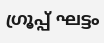ഗ്രൂപ്പ് ഘട്ടം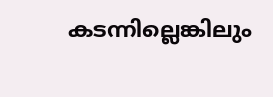കടന്നില്ലെങ്കിലും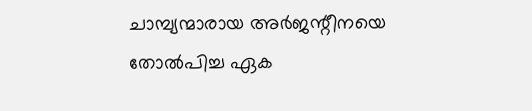ചാമ്പ്യന്മാരായ അര്‍ജന്റീനയെ തോല്‍പിച്ച ഏക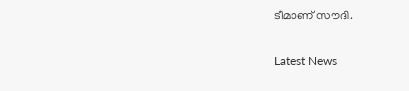ടീമാണ് സൗദി.


Latest News